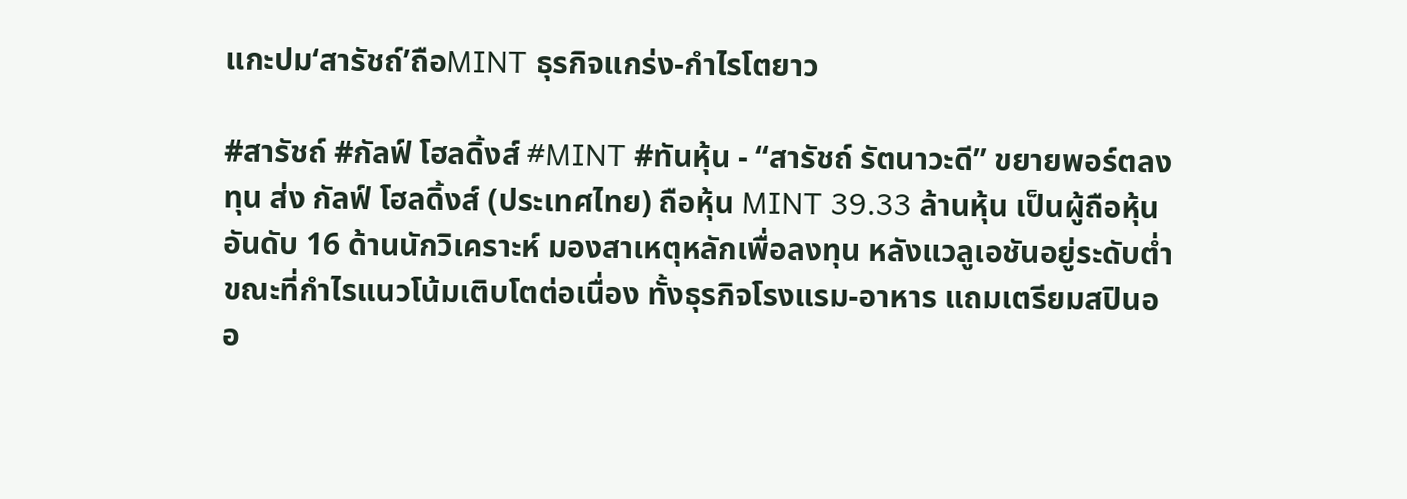แกะปม‘สารัชถ์’ถือMINT ธุรกิจแกร่ง-กำไรโตยาว

#สารัชถ์ #กัลฟ์ โฮลดิ้งส์ #MINT #ทันหุ้น - “สารัชถ์ รัตนาวะดี” ขยายพอร์ตลงทุน ส่ง กัลฟ์ โฮลดิ้งส์ (ประเทศไทย) ถือหุ้น MINT 39.33 ล้านหุ้น เป็นผู้ถือหุ้นอันดับ 16 ด้านนักวิเคราะห์ มองสาเหตุหลักเพื่อลงทุน หลังแวลูเอชันอยู่ระดับต่ำ ขณะที่กำไรแนวโน้มเติบโตต่อเนื่อง ทั้งธุรกิจโรงแรม-อาหาร แถมเตรียมสปินออ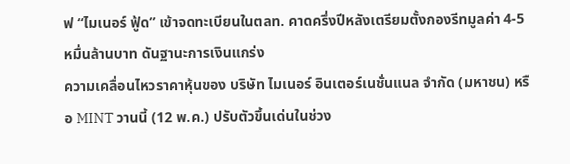ฟ “ไมเนอร์ ฟู้ด” เข้าจดทะเบียนในตลท. คาดครึ่งปีหลังเตรียมตั้งกองรีทมูลค่า 4-5 หมื่นล้านบาท ดันฐานะการเงินแกร่ง
ความเคลื่อนไหวราคาหุ้นของ บริษัท ไมเนอร์ อินเตอร์เนชั่นแนล จำกัด (มหาชน) หรือ MINT วานนี้ (12 พ.ค.) ปรับตัวขึ้นเด่นในช่วง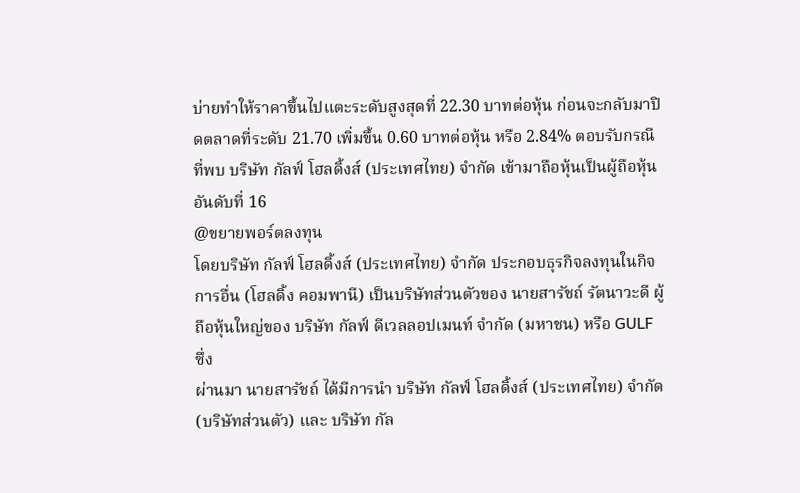บ่ายทำให้ราคาขึ้นไปแตะระดับสูงสุดที่ 22.30 บาทต่อหุ้น ก่อนจะกลับมาปิดตลาดที่ระดับ 21.70 เพิ่มขึ้น 0.60 บาทต่อหุ้น หรือ 2.84% ตอบรับกรณีที่พบ บริษัท กัลฟ์ โฮลดิ้งส์ (ประเทศไทย) จำกัด เข้ามาถือหุ้นเป็นผู้ถือหุ้นอันดับที่ 16
@ขยายพอร์ตลงทุน
โดยบริษัท กัลฟ์ โฮลดิ้งส์ (ประเทศไทย) จำกัด ประกอบธุรกิจลงทุนในกิจการอื่น (โฮลดิ้ง คอมพานี) เป็นบริษัทส่วนตัวของ นายสารัชถ์ รัตนาวะดี ผู้ถือหุ้นใหญ่ของ บริษัท กัลฟ์ ดีเวลลอปเมนท์ จำกัด (มหาชน) หรือ GULF ซึ่ง
ผ่านมา นายสารัชถ์ ได้มีการนำ บริษัท กัลฟ์ โฮลดิ้งส์ (ประเทศไทย) จำกัด (บริษัทส่วนตัว) และ บริษัท กัล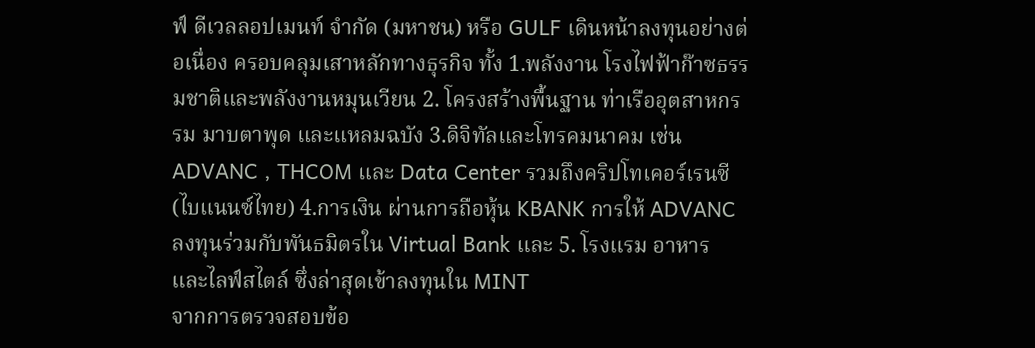ฟ์ ดีเวลลอปเมนท์ จำกัด (มหาชน) หรือ GULF เดินหน้าลงทุนอย่างต่อเนื่อง ครอบคลุมเสาหลักทางธุรกิจ ทั้ง 1.พลังงาน โรงไฟฟ้าก๊าซธรรมชาติและพลังงานหมุนเวียน 2. โครงสร้างพื้นฐาน ท่าเรืออุตสาหกรรม มาบตาพุด และแหลมฉบัง 3.ดิจิทัลและโทรคมนาคม เช่น ADVANC , THCOM และ Data Center รวมถึงคริปโทเคอร์เรนซี (ไบแนนซ์ไทย) 4.การเงิน ผ่านการถือหุ้น KBANK การให้ ADVANC ลงทุนร่วมกับพันธมิตรใน Virtual Bank และ 5. โรงแรม อาหาร และไลฟ์สไตล์ ซึ่งล่าสุดเข้าลงทุนใน MINT
จากการตรวจสอบข้อ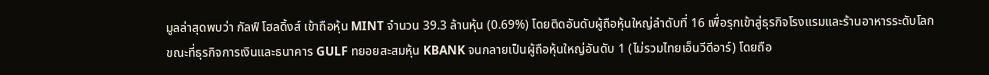มูลล่าสุดพบว่า กัลฟ์ โฮลดิ้งส์ เข้าถือหุ้น MINT จำนวน 39.3 ล้านหุ้น (0.69%) โดยติดอันดับผู้ถือหุ้นใหญ่ลำดับที่ 16 เพื่อรุกเข้าสู่ธุรกิจโรงแรมและร้านอาหารระดับโลก
ขณะที่ธุรกิจการเงินและธนาคาร GULF ทยอยสะสมหุ้น KBANK จนกลายเป็นผู้ถือหุ้นใหญ่อันดับ 1 (ไม่รวมไทยเอ็นวีดีอาร์) โดยถือ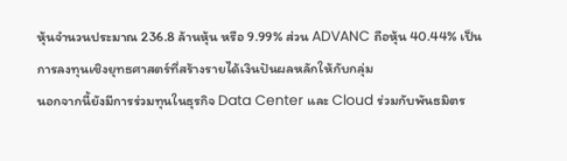หุ้นจำนวนประมาณ 236.8 ล้านหุ้น หรือ 9.99% ส่วน ADVANC ถือหุ้น 40.44% เป็นการลงทุนเชิงยุทธศาสตร์ที่สร้างรายได้เงินปันผลหลักให้กับกลุ่ม
นอกจากนี้ยังมีการร่วมทุนในธุรกิจ Data Center และ Cloud ร่วมกับพันธมิตร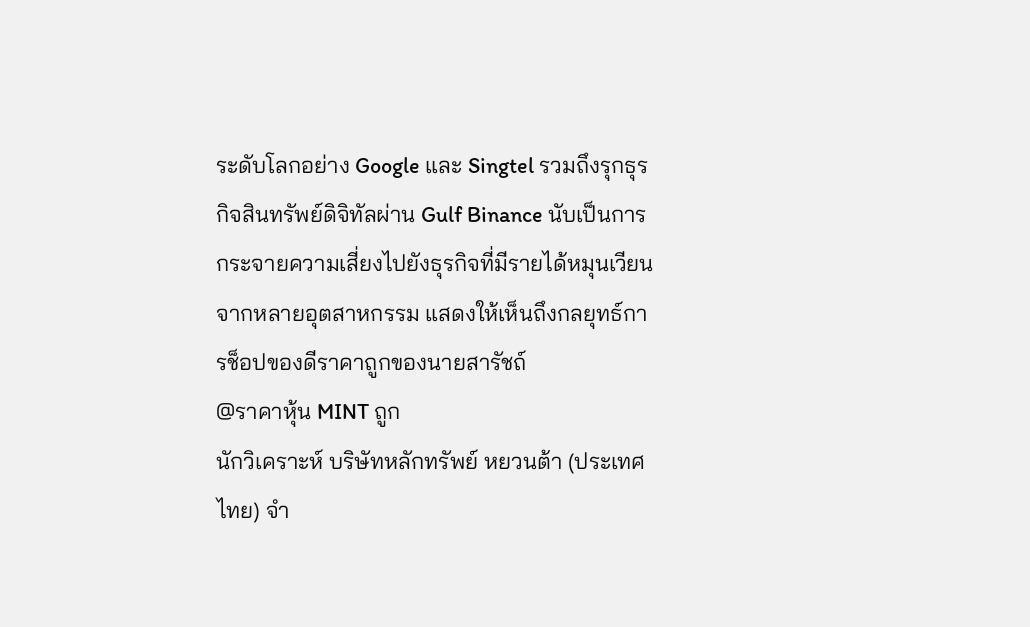ระดับโลกอย่าง Google และ Singtel รวมถึงรุกธุรกิจสินทรัพย์ดิจิทัลผ่าน Gulf Binance นับเป็นการกระจายความเสี่ยงไปยังธุรกิจที่มีรายได้หมุนเวียนจากหลายอุตสาหกรรม แสดงให้เห็นถึงกลยุทธ์การช็อปของดีราคาถูกของนายสารัชถ์
@ราคาหุ้น MINT ถูก
นักวิเคราะห์ บริษัทหลักทรัพย์ หยวนต้า (ประเทศไทย) จำ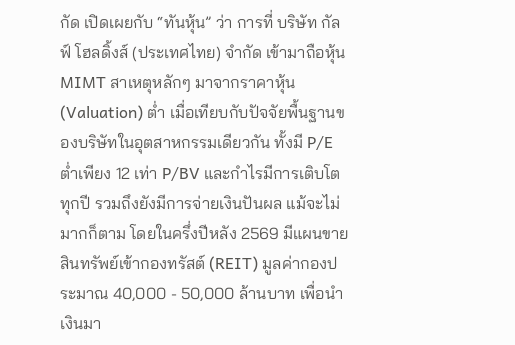กัด เปิดเผยกับ “ทันหุ้น” ว่า การที่ บริษัท กัลฟ์ โฮลดิ้งส์ (ประเทศไทย) จำกัด เข้ามาถือหุ้น MIMT สาเหตุหลักๆ มาจากราคาหุ้น (Valuation) ต่ำ เมื่อเทียบกับปัจจัยพื้นฐานของบริษัทในอุตสาหกรรมเดียวกัน ทั้งมี P/E ต่ำเพียง 12 เท่า P/BV และกำไรมีการเติบโตทุกปี รวมถึงยังมีการจ่ายเงินปันผล แม้จะไม่มากก็ตาม โดยในครึ่งปีหลัง 2569 มีแผนขายสินทรัพย์เข้ากองทรัสต์ (REIT) มูลค่ากองประมาณ 40,000 - 50,000 ล้านบาท เพื่อนำเงินมา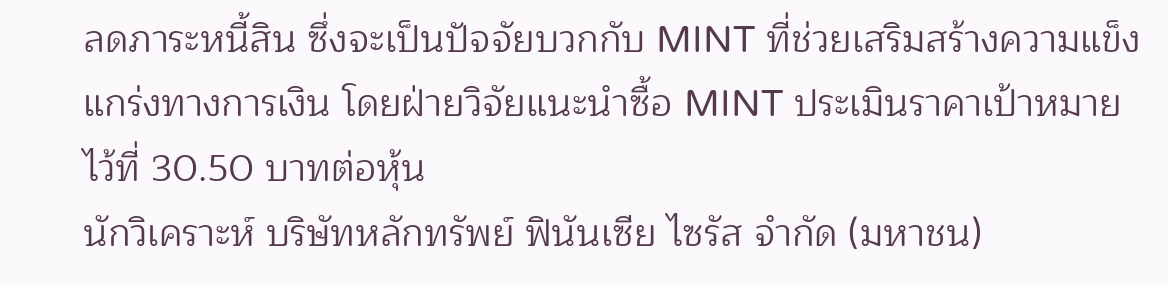ลดภาระหนี้สิน ซึ่งจะเป็นปัจจัยบวกกับ MINT ที่ช่วยเสริมสร้างความแข็งแกร่งทางการเงิน โดยฝ่ายวิจัยแนะนำซื้อ MINT ประเมินราคาเป้าหมายไว้ที่ 30.50 บาทต่อหุ้น
นักวิเคราะห์ บริษัทหลักทรัพย์ ฟินันเซีย ไซรัส จำกัด (มหาชน)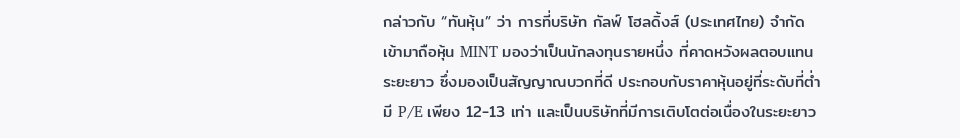กล่าวกับ “ทันหุ้น” ว่า การที่บริษัท กัลฟ์ โฮลดิ้งส์ (ประเทศไทย) จำกัด เข้ามาถือหุ้น MINT มองว่าเป็นนักลงทุนรายหนึ่ง ที่คาดหวังผลตอบแทนระยะยาว ซึ่งมองเป็นสัญญาณบวกที่ดี ประกอบกับราคาหุ้นอยู่ที่ระดับที่ต่ำมี P/E เพียง 12-13 เท่า และเป็นบริษัทที่มีการเติบโตต่อเนื่องในระยะยาว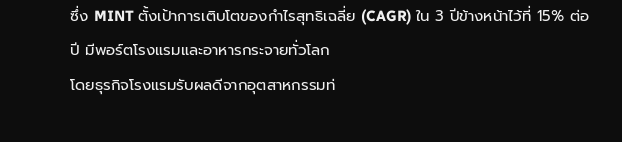ซึ่ง MINT ตั้งเป้าการเติบโตของกำไรสุทธิเฉลี่ย (CAGR) ใน 3 ปีข้างหน้าไว้ที่ 15% ต่อปี มีพอร์ตโรงแรมและอาหารกระจายทั่วโลก
โดยธุรกิจโรงแรมรับผลดีจากอุตสาหกรรมท่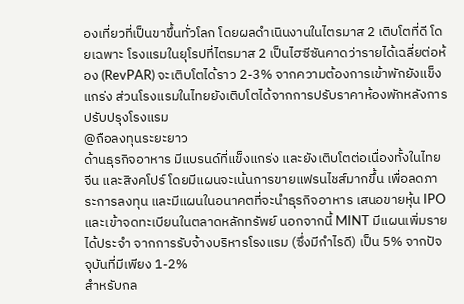องเที่ยวที่เป็นขาขึ้นทั่วโลก โดยผลดำเนินงานในไตรมาส 2 เติบโตที่ดี โดยเฉพาะ โรงแรมในยุโรปที่ไตรมาส 2 เป็นไฮซีซันคาดว่ารายได้เฉลี่ยต่อห้อง (RevPAR) จะเติบโตได้ราว 2-3% จากความต้องการเข้าพักยังแข็งแกร่ง ส่วนโรงแรมในไทยยังเติบโตได้จากการปรับราคาห้องพักหลังการปรับปรุงโรงแรม
@ถือลงทุนระยะยาว
ด้านธุรกิจอาหาร มีแบรนด์ที่แข็งแกร่ง และยังเติบโตต่อเนื่องทั้งในไทย จีน และสิงคโปร์ โดยมีแผนจะเน้นการขายแฟรนไชส์มากขึ้น เพื่อลดภาระการลงทุน และมีแผนในอนาคตที่จะนำธุรกิจอาหาร เสนอขายหุ้น IPO และเข้าจดทะเบียนในตลาดหลักทรัพย์ นอกจากนี้ MINT มีแผนเพิ่มรายได้ประจำ จากการรับจ้างบริหารโรงแรม (ซึ่งมีกำไรดี) เป็น 5% จากปัจจุบันที่มีเพียง 1-2%
สำหรับกล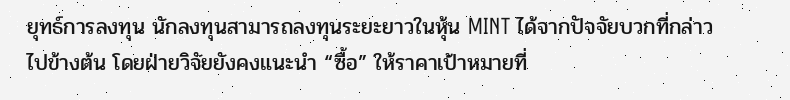ยุทธ์การลงทุน นักลงทุนสามารถลงทุนระยะยาวในหุ้น MINT ได้จากปัจจัยบวกที่กล่าวไปข้างต้น โดยฝ่ายวิจัยยังคงแนะนำ “ซื้อ” ให้ราคาเป้าหมายที่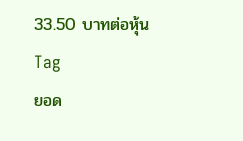33.50 บาทต่อหุ้น
Tag
ยอด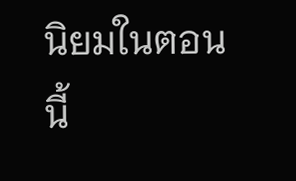นิยมในตอนนี้